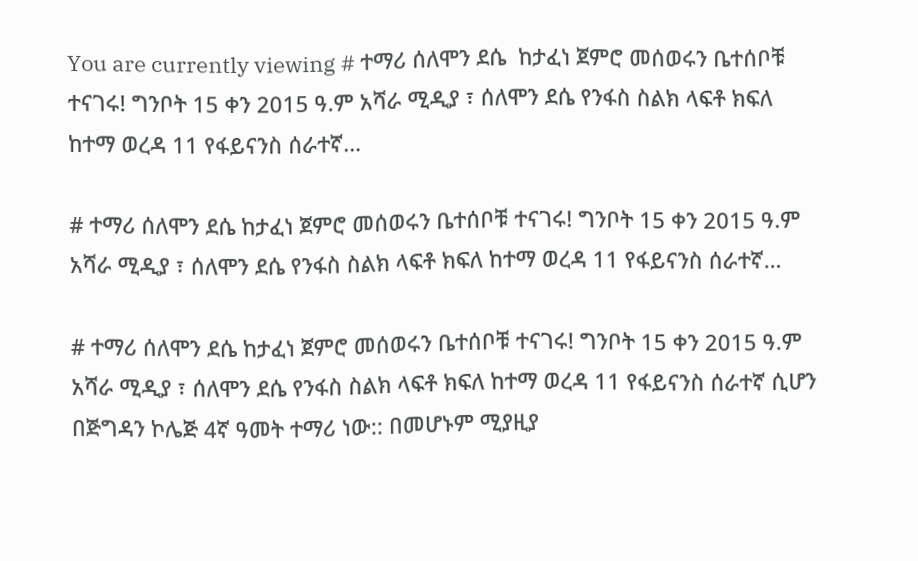You are currently viewing # ተማሪ ሰለሞን ደሴ  ከታፈነ ጀምሮ መሰወሩን ቤተሰቦቹ ተናገሩ! ግንቦት 15 ቀን 2015 ዓ.ም አሻራ ሚዲያ ፣ ሰለሞን ደሴ የንፋስ ስልክ ላፍቶ ክፍለ ከተማ ወረዳ 11 የፋይናንስ ሰራተኛ…

# ተማሪ ሰለሞን ደሴ ከታፈነ ጀምሮ መሰወሩን ቤተሰቦቹ ተናገሩ! ግንቦት 15 ቀን 2015 ዓ.ም አሻራ ሚዲያ ፣ ሰለሞን ደሴ የንፋስ ስልክ ላፍቶ ክፍለ ከተማ ወረዳ 11 የፋይናንስ ሰራተኛ…

# ተማሪ ሰለሞን ደሴ ከታፈነ ጀምሮ መሰወሩን ቤተሰቦቹ ተናገሩ! ግንቦት 15 ቀን 2015 ዓ.ም አሻራ ሚዲያ ፣ ሰለሞን ደሴ የንፋስ ስልክ ላፍቶ ክፍለ ከተማ ወረዳ 11 የፋይናንስ ሰራተኛ ሲሆን በጅግዳን ኮሌጅ 4ኛ ዓመት ተማሪ ነው:: በመሆኑም ሚያዚያ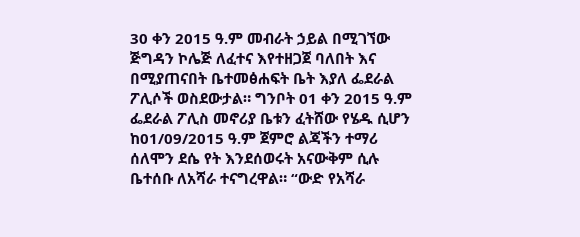30 ቀን 2015 ዓ.ም መብራት ኃይል በሚገኘው ጅግዳን ኮሌጅ ለፈተና እየተዘጋጀ ባለበት እና በሚያጠናበት ቤተመፅሐፍት ቤት እያለ ፌደራል ፖሊሶች ወስደውታል። ግንቦት 01 ቀን 2015 ዓ.ም ፌደራል ፖሊስ መኖሪያ ቤቱን ፈትሸው የሄዱ ሲሆን ከ01/09/2015 ዓ.ም ጀምሮ ልጃችን ተማሪ ሰለሞን ደሴ የት እንደሰወሩት አናውቅም ሲሉ ቤተሰቡ ለአሻራ ተናግረዋል። “ውድ የአሻራ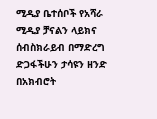ሚዲያ ቤተሰቦች የአሻራ ሚዲያ ቻናልን ላይክና ሰብስክራይብ በማድረግ ድጋፋችሁን ታሳዩን ዘንድ በአክብሮት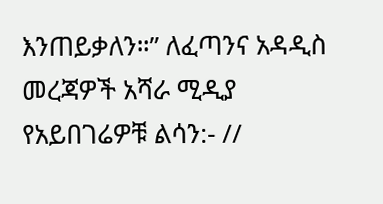እንጠይቃለን።” ለፈጣንና አዳዲስ መረጃዎች አሻራ ሚዲያ የአይበገሬዎቹ ልሳን:- //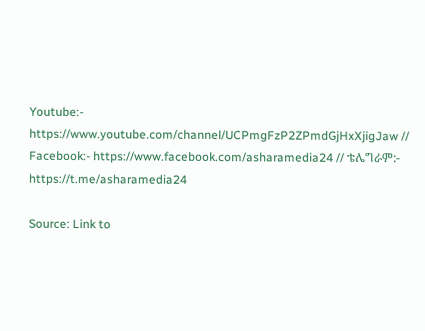Youtube:- https://www.youtube.com/channel/UCPmgFzP2ZPmdGjHxXjigJaw // Facebook:- https://www.facebook.com/asharamedia24 // ቴሌግራም:- https://t.me/asharamedia24

Source: Link to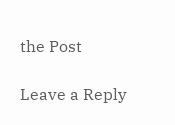the Post

Leave a Reply